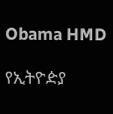Obama HMD

የኢትዮዽያ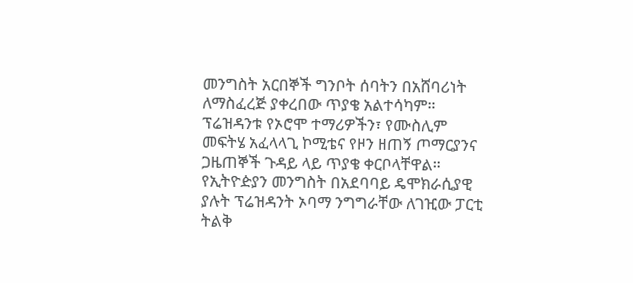መንግስት አርበኞች ግንቦት ሰባትን በአሸባሪነት ለማስፈረጅ ያቀረበው ጥያቄ አልተሳካም። ፕሬዝዳንቱ የኦሮሞ ተማሪዎችን፣ የሙስሊም መፍትሄ አፈላላጊ ኮሚቴና የዞን ዘጠኝ ጦማርያንና ጋዜጠኞች ጉዳይ ላይ ጥያቄ ቀርቦላቸዋል። የኢትዮዽያን መንግስት በአደባባይ ዴሞክራሲያዊ ያሉት ፕሬዝዳንት ኦባማ ንግግራቸው ለገዢው ፓርቲ ትልቅ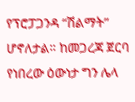የፕሮፓጋንዳ “ሽልማት” ሆኖለታል። ከመጋረጃ ጀርባ የነበረው ዕውነታ ግን ሌላ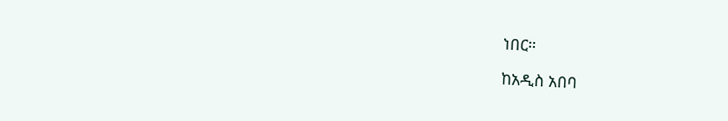ነበር።

ከአዲስ አበባ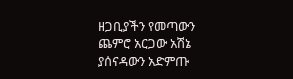ዘጋቢያችን የመጣውን ጨምሮ አርጋው አሽኔ ያሰናዳውን አድምጡ